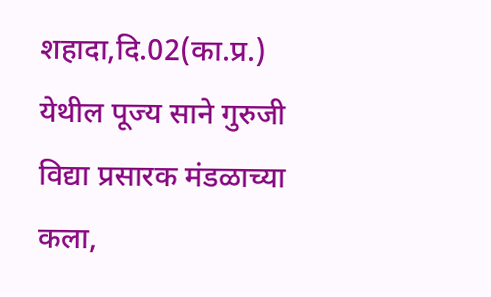शहादा,दि.02(का.प्र.)
येथील पूज्य साने गुरुजी विद्या प्रसारक मंडळाच्या कला,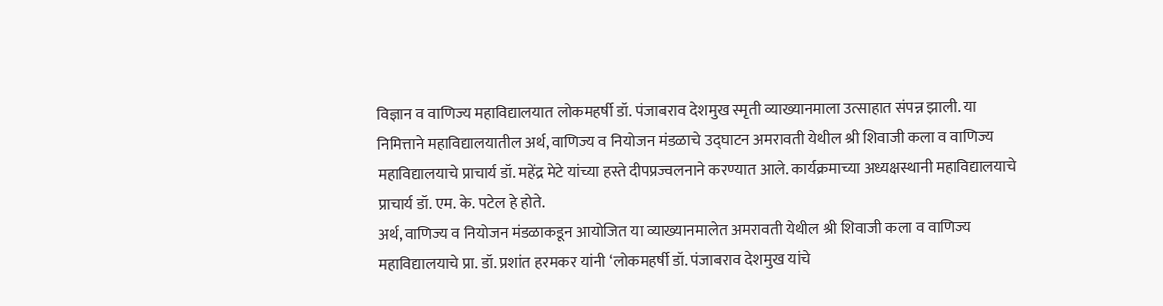विज्ञान व वाणिज्य महाविद्यालयात लोकमहर्षी डॉ. पंजाबराव देशमुख स्मृती व्याख्यानमाला उत्साहात संपन्न झाली. या निमित्ताने महाविद्यालयातील अर्थ, वाणिज्य व नियोजन मंडळाचे उद्घाटन अमरावती येथील श्री शिवाजी कला व वाणिज्य महाविद्यालयाचे प्राचार्य डॉ. महेंद्र मेटे यांच्या हस्ते दीपप्रज्वलनाने करण्यात आले. कार्यक्रमाच्या अध्यक्षस्थानी महाविद्यालयाचे प्राचार्य डॉ. एम. के. पटेल हे होते.
अर्थ, वाणिज्य व नियोजन मंडळाकडून आयोजित या व्याख्यानमालेत अमरावती येथील श्री शिवाजी कला व वाणिज्य महाविद्यालयाचे प्रा. डॉ. प्रशांत हरमकर यांनी ‘लोकमहर्षी डॉ. पंजाबराव देशमुख यांचे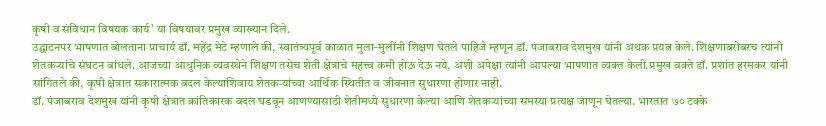कृषी व संविधान विषयक कार्य’ या विषयावर प्रमुख व्याख्यान दिले.
उद्घाटनपर भाषणात बोलताना प्राचार्य डॉ. महेंद्र मेटे म्हणाले की, स्वातंत्र्यपूर्व काळात मुला-मुलींनी शिक्षण घेतले पाहिजे म्हणून डॉ. पंजाबराव देशमुख यांनी अथक प्रयत्न केले. शिक्षणाबरोबरच त्यांनी शेतकऱ्यांचे संघटन बांधले. आजच्या आधुनिक व्यवस्थेने शिक्षण तसेच शेती क्षेत्राचे महत्त्व कमी होऊ देऊ नये, अशी अपेक्षा त्यांनी आपल्या भाषणात व्यक्त केली.प्रमुख वक्ते डॉ. प्रशांत हरमकर यांनी सांगितले की, कृषी क्षेत्रात सकारात्मक बदल केल्याशिवाय शेतकऱ्यांच्या आर्थिक स्थितीत व जीवनात सुधारणा होणार नाही.
डॉ. पंजाबराव देशमुख यांनी कृषी क्षेत्रात क्रांतिकारक बदल घडवून आणण्यासाठी शेतीमध्ये सुधारणा केल्या आणि शेतकऱ्यांच्या समस्या प्रत्यक्ष जाणून घेतल्या. भारतात ७० टक्के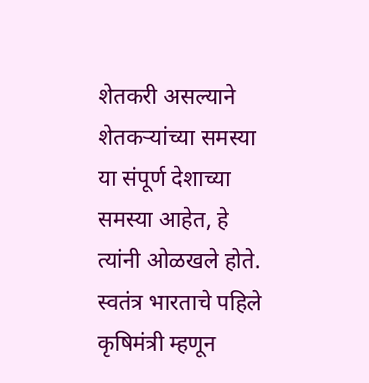शेतकरी असल्याने शेतकऱ्यांच्या समस्या या संपूर्ण देशाच्या समस्या आहेत, हे त्यांनी ओळखले होते. स्वतंत्र भारताचे पहिले कृषिमंत्री म्हणून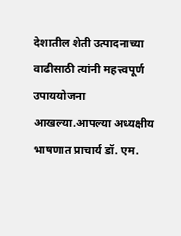देशातील शेती उत्पादनाच्या वाढीसाठी त्यांनी महत्त्वपूर्ण उपाययोजना आखल्या.आपल्या अध्यक्षीय भाषणात प्राचार्य डॉ. एम.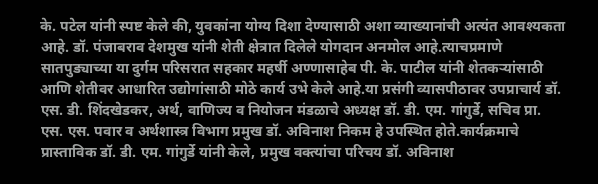के. पटेल यांनी स्पष्ट केले की, युवकांना योग्य दिशा देण्यासाठी अशा व्याख्यानांची अत्यंत आवश्यकता आहे. डॉ. पंजाबराव देशमुख यांनी शेती क्षेत्रात दिलेले योगदान अनमोल आहे.त्याचप्रमाणे सातपुड्याच्या या दुर्गम परिसरात सहकार महर्षी अण्णासाहेब पी. के. पाटील यांनी शेतकऱ्यांसाठी आणि शेतीवर आधारित उद्योगांसाठी मोठे कार्य उभे केले आहे.या प्रसंगी व्यासपीठावर उपप्राचार्य डॉ. एस. डी. शिंदखेडकर, अर्थ, वाणिज्य व नियोजन मंडळाचे अध्यक्ष डॉ. डी. एम. गांगुर्डे, सचिव प्रा. एस. एस. पवार व अर्थशास्त्र विभाग प्रमुख डॉ. अविनाश निकम हे उपस्थित होते.कार्यक्रमाचे प्रास्ताविक डॉ. डी. एम. गांगुर्डे यांनी केले, प्रमुख वक्त्यांचा परिचय डॉ. अविनाश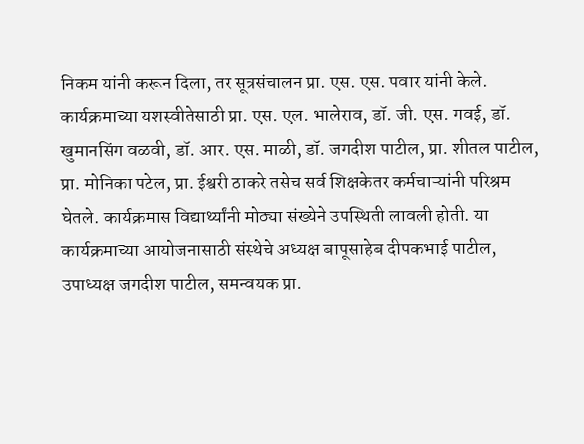निकम यांनी करून दिला, तर सूत्रसंचालन प्रा. एस. एस. पवार यांनी केले. कार्यक्रमाच्या यशस्वीतेसाठी प्रा. एस. एल. भालेराव, डॉ. जी. एस. गवई, डॉ. खुमानसिंग वळवी, डॉ. आर. एस. माळी, डॉ. जगदीश पाटील, प्रा. शीतल पाटील, प्रा. मोनिका पटेल, प्रा. ईश्वरी ठाकरे तसेच सर्व शिक्षकेतर कर्मचाऱ्यांनी परिश्रम घेतले. कार्यक्रमास विद्यार्थ्यांनी मोठ्या संख्येने उपस्थिती लावली होती. या कार्यक्रमाच्या आयोजनासाठी संस्थेचे अध्यक्ष बापूसाहेब दीपकभाई पाटील, उपाध्यक्ष जगदीश पाटील, समन्वयक प्रा.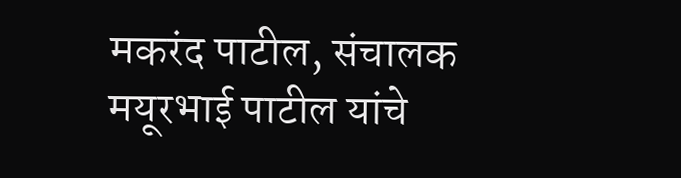मकरंद पाटील, संचालक मयूरभाई पाटील यांचे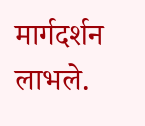मार्गदर्शन लाभले.